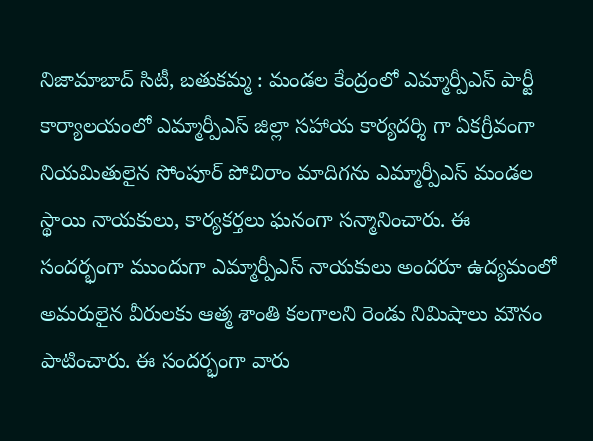నిజామాబాద్ సిటీ, బతుకమ్మ : మండల కేంద్రంలో ఎమ్మార్పీఎస్ పార్టీ కార్యాలయంలో ఎమ్మార్పీఎస్ జిల్లా సహాయ కార్యదర్శి గా ఏకగ్రీవంగా నియమితులైన సోంపూర్ పోచిరాం మాదిగను ఎమ్మార్పీఎస్ మండల స్థాయి నాయకులు, కార్యకర్తలు ఘనంగా సన్మానించారు. ఈ సందర్భంగా ముందుగా ఎమ్మార్పీఎస్ నాయకులు అందరూ ఉద్యమంలో అమరులైన వీరులకు ఆత్మ శాంతి కలగాలని రెండు నిమిషాలు మౌనం పాటించారు. ఈ సందర్భంగా వారు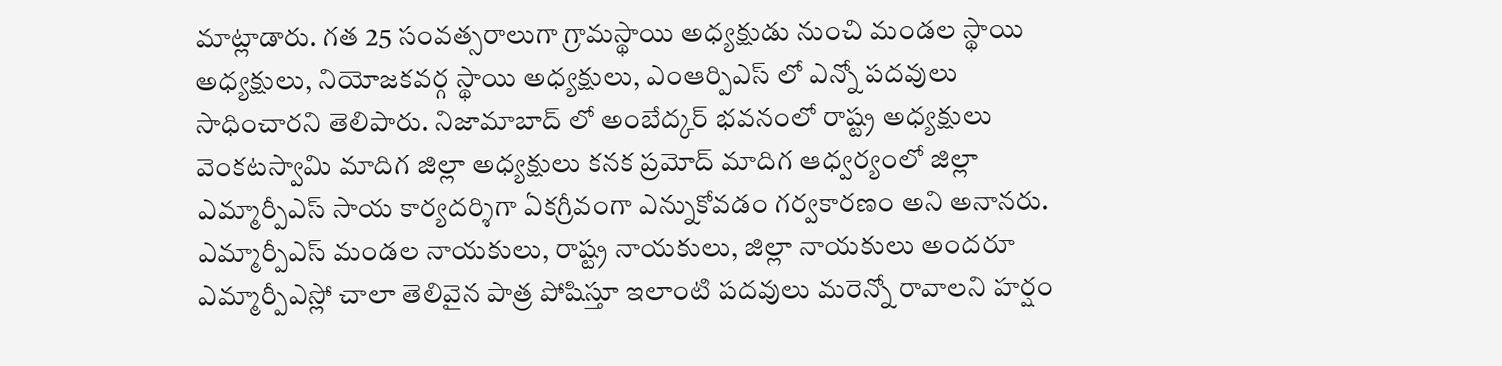మాట్లాడారు. గత 25 సంవత్సరాలుగా గ్రామస్థాయి అధ్యక్షుడు నుంచి మండల స్థాయి అధ్యక్షులు, నియోజకవర్గ స్థాయి అధ్యక్షులు, ఎంఆర్పిఎస్ లో ఎన్నో పదవులు సాధించారని తెలిపారు. నిజామాబాద్ లో అంబేద్కర్ భవనంలో రాష్ట్ర అధ్యక్షులు వెంకటస్వామి మాదిగ జిల్లా అధ్యక్షులు కనక ప్రమోద్ మాదిగ ఆధ్వర్యంలో జిల్లా ఎమ్మార్పీఎస్ సాయ కార్యదర్శిగా ఏకగ్రీవంగా ఎన్నుకోవడం గర్వకారణం అని అనానరు. ఎమ్మార్పీఎస్ మండల నాయకులు, రాష్ట్ర నాయకులు, జిల్లా నాయకులు అందరూ ఎమ్మార్పీఎస్లో చాలా తెలివైన పాత్ర పోషిస్తూ ఇలాంటి పదవులు మరెన్నో రావాలని హర్షం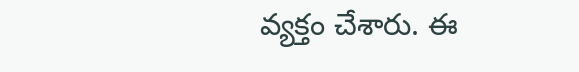వ్యక్తం చేశారు. ఈ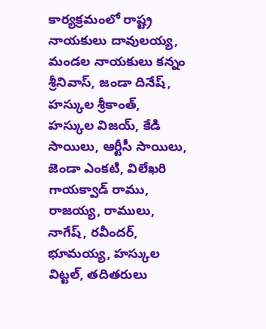కార్యక్రమంలో రాష్ట్ర నాయకులు దావులయ్య, మండల నాయకులు కన్నం శ్రీనివాస్, జండా దినేష్, హస్కుల శ్రీకాంత్, హస్కుల విజయ్, కేడి సాయిలు, ఆర్టీసీ సాయిలు, జెండా ఎంకటి, విలేఖరి గాయక్వాడ్ రాము, రాజయ్య, రాములు, నాగేష్, రవీందర్, భూమయ్య, హస్కుల విట్టల్, తదితరులు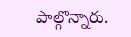పాల్గొన్నారు.